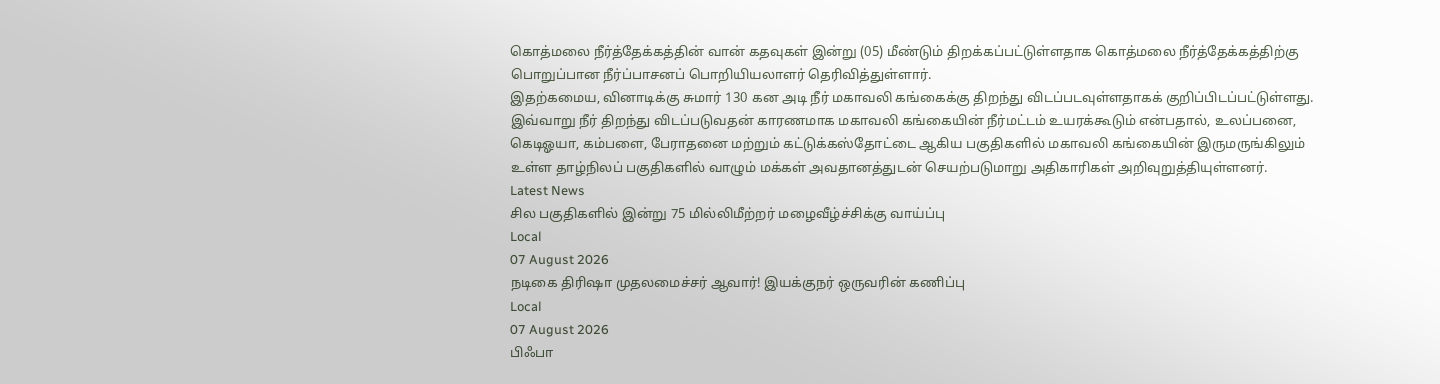கொத்மலை நீர்த்தேக்கத்தின் வான் கதவுகள் இன்று (05) மீண்டும் திறக்கப்பட்டுள்ளதாக கொத்மலை நீர்த்தேக்கத்திற்கு பொறுப்பான நீர்ப்பாசனப் பொறியியலாளர் தெரிவித்துள்ளார்.
இதற்கமைய, வினாடிக்கு சுமார் 130 கன அடி நீர் மகாவலி கங்கைக்கு திறந்து விடப்படவுள்ளதாகக் குறிப்பிடப்பட்டுள்ளது.
இவ்வாறு நீர் திறந்து விடப்படுவதன் காரணமாக மகாவலி கங்கையின் நீர்மட்டம் உயரக்கூடும் என்பதால், உலப்பனை, கெடிஓயா, கம்பளை, பேராதனை மற்றும் கட்டுக்கஸ்தோட்டை ஆகிய பகுதிகளில் மகாவலி கங்கையின் இருமருங்கிலும் உள்ள தாழ்நிலப் பகுதிகளில் வாழும் மக்கள் அவதானத்துடன் செயற்படுமாறு அதிகாரிகள் அறிவுறுத்தியுள்ளனர்.
Latest News
சில பகுதிகளில் இன்று 75 மில்லிமீற்றர் மழைவீழ்ச்சிக்கு வாய்ப்பு
Local
07 August 2026
நடிகை திரிஷா முதலமைச்சர் ஆவார்! இயக்குநர் ஒருவரின் கணிப்பு
Local
07 August 2026
பிஃபா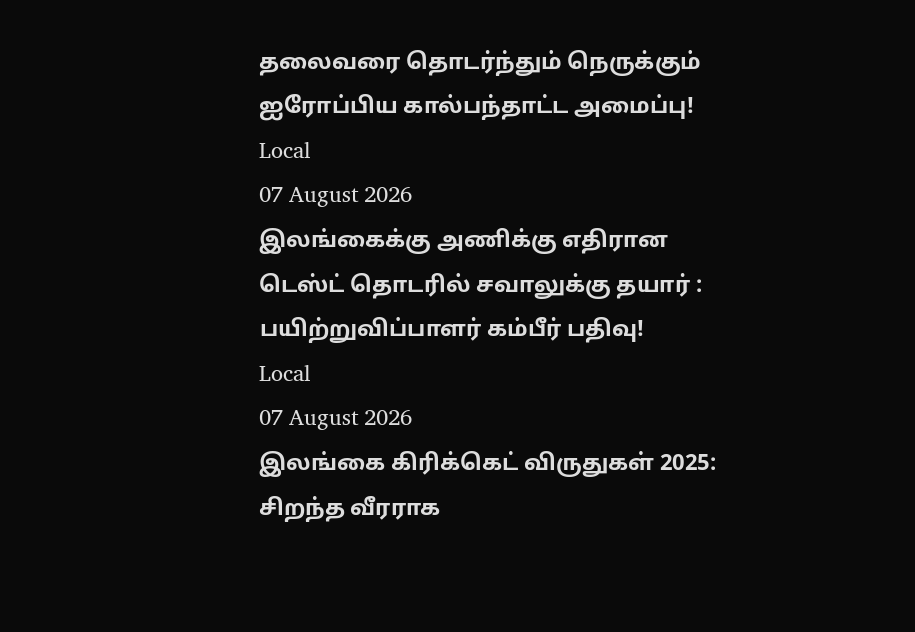தலைவரை தொடர்ந்தும் நெருக்கும் ஐரோப்பிய கால்பந்தாட்ட அமைப்பு!
Local
07 August 2026
இலங்கைக்கு அணிக்கு எதிரான டெஸ்ட் தொடரில் சவாலுக்கு தயார் : பயிற்றுவிப்பாளர் கம்பீர் பதிவு!
Local
07 August 2026
இலங்கை கிரிக்கெட் விருதுகள் 2025: சிறந்த வீரராக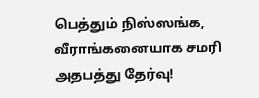பெத்தும் நிஸ்ஸங்க, வீராங்கனையாக சமரி அதபத்து தேர்வு!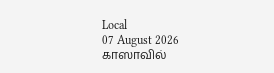Local
07 August 2026
காஸாவில்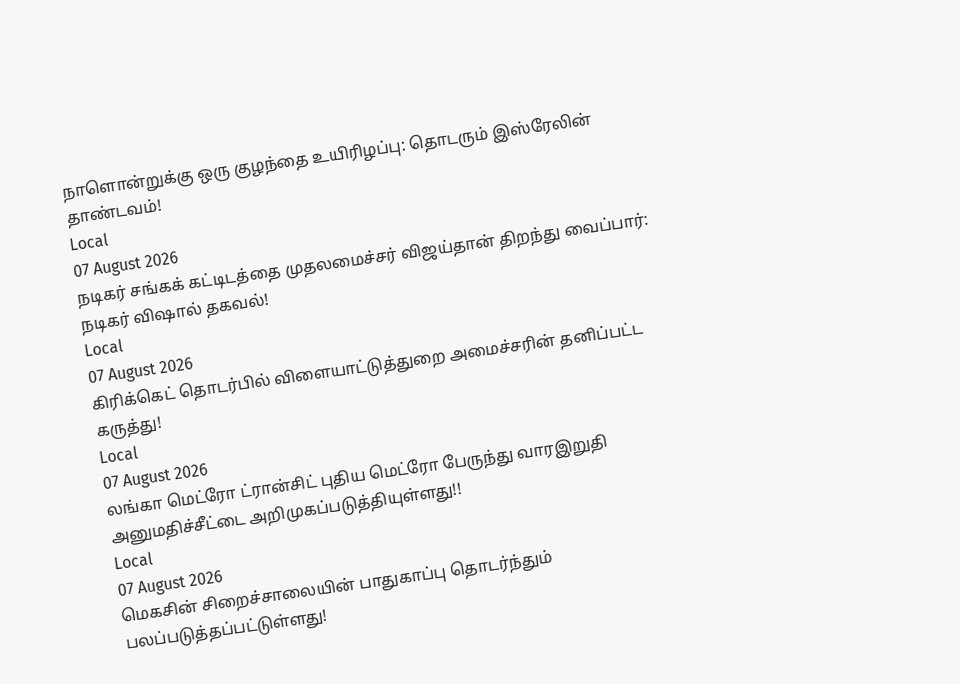நாளொன்றுக்கு ஒரு குழந்தை உயிரிழப்பு: தொடரும் இஸ்ரேலின் தாண்டவம்!
Local
07 August 2026
நடிகர் சங்கக் கட்டிடத்தை முதலமைச்சர் விஜய்தான் திறந்து வைப்பார்: நடிகர் விஷால் தகவல்!
Local
07 August 2026
கிரிக்கெட் தொடர்பில் விளையாட்டுத்துறை அமைச்சரின் தனிப்பட்ட கருத்து!
Local
07 August 2026
லங்கா மெட்ரோ ட்ரான்சிட் புதிய மெட்ரோ பேருந்து வாரஇறுதி அனுமதிச்சீட்டை அறிமுகப்படுத்தியுள்ளது!!
Local
07 August 2026
மெகசின் சிறைச்சாலையின் பாதுகாப்பு தொடர்ந்தும் பலப்படுத்தப்பட்டுள்ளது!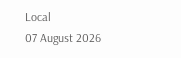Local
07 August 2026